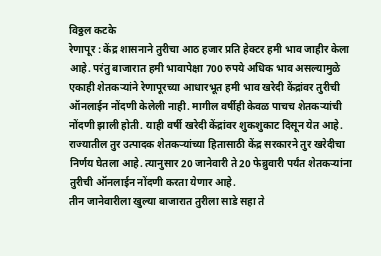विठ्ठल कटके
रेणापूर : केंद्र शासनाने तुरीचा आठ हजार प्रति हेक्टर हमी भाव जाहीर केला आहे. परंतु बाजारात हमी भावापेक्षा 700 रुपये अधिक भाव असल्यामुळे एकाही शेतकऱ्यांने रेणापूरच्या आधारभूत हमी भाव खरेदी केंद्रांवर तुरीची ऑनलाईन नोंदणी केलेली नाही. मागील वर्षीही केवळ पाचच शेतकऱ्यांची नोंदणी झाली होती. याही वर्षी खरेदी केंद्रांवर शुकशुकाट दिसून येत आहे.
राज्यातील तुर उत्पादक शेतकऱ्यांच्या हितासाठी केंद्र सरकारने तुर खरेदीचा निर्णय घेतला आहे. त्यानुसार 20 जानेवारी ते 20 फेब्रुवारी पर्यंत शेतकऱ्यांना तुरीची ऑनलाईन नोंदणी करता येणार आहे.
तीन जानेवारीला खुल्या बाजारात तुरीला साडे सहा ते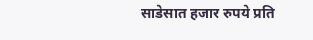साडेसात हजार रुपये प्रति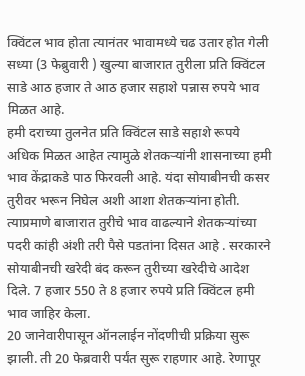क्विंटल भाव होता त्यानंतर भावामध्ये चढ उतार होत गेली सध्या (3 फेब्रुवारी ) खुल्या बाजारात तुरीला प्रति क्विंटल साडे आठ हजार ते आठ हजार सहाशे पन्नास रुपये भाव मिळत आहे.
हमी दराच्या तुलनेत प्रति क्विंटल साडे सहाशे रूपये अधिक मिळत आहेत त्यामुळे शेतकऱ्यांनी शासनाच्या हमी भाव केंद्राकडे पाठ फिरवली आहे. यंदा सोयाबीनची कसर तुरीवर भरून निघेल अशी आशा शेतकऱ्यांना होती. त्याप्रमाणे बाजारात तुरीचे भाव वाढल्याने शेतकऱ्यांच्या पदरी कांही अंशी तरी पैसे पडतांना दिसत आहे . सरकारने सोयाबीनची खरेदी बंद करून तुरीच्या खरेदीचे आदेश दिले. 7 हजार 550 ते 8 हजार रुपये प्रति क्विंटल हमी भाव जाहिर केला.
20 जानेवारीपासून ऑनलाईन नोंदणीची प्रक्रिया सुरू झाली. ती 20 फेब्रवारी पर्यंत सुरू राहणार आहे. रेणापूर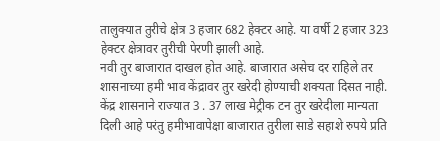तालुक्यात तुरीचे क्षेत्र 3 हजार 682 हेक्टर आहे. या वर्षी 2 हजार 323 हेक्टर क्षेत्रावर तुरीची पेरणी झाली आहे.
नवी तुर बाजारात दाखल होत आहे. बाजारात असेच दर राहिले तर शासनाच्या हमी भाव केंद्रावर तुर खरेदी होण्याची शक्यता दिसत नाही. केंद्र शासनाने राज्यात 3 . 37 लाख मेट्रीक टन तुर खरेदीला मान्यता दिली आहे परंतु हमीभावापेक्षा बाजारात तुरीला साडे सहाशे रुपये प्रति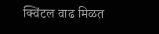क्विंटल वाढ मिळत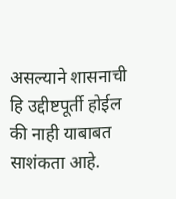असल्याने शासनाची हि उद्दीष्टपूर्ती होईल की नाही याबाबत साशंकता आहे.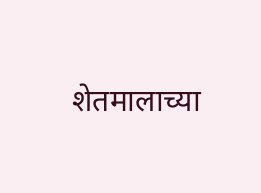शेतमालाच्या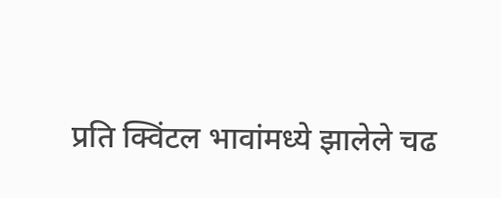प्रति क्विंटल भावांमध्ये झालेले चढ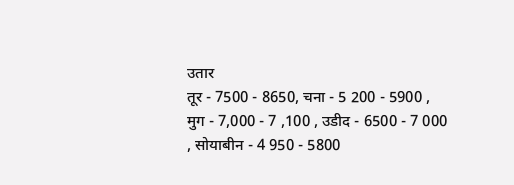उतार
तूर - 7500 - 8650, चना - 5 200 - 5900 , मुग - 7,000 - 7 ,100 , उडीद - 6500 - 7 000 , सोयाबीन - 4 950 - 5800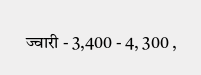ज्वारी - 3,400 - 4, 300 ,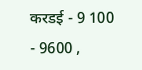करडई - 9 100 - 9600 ,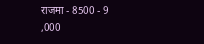राजमा - 8500 - 9 ,000